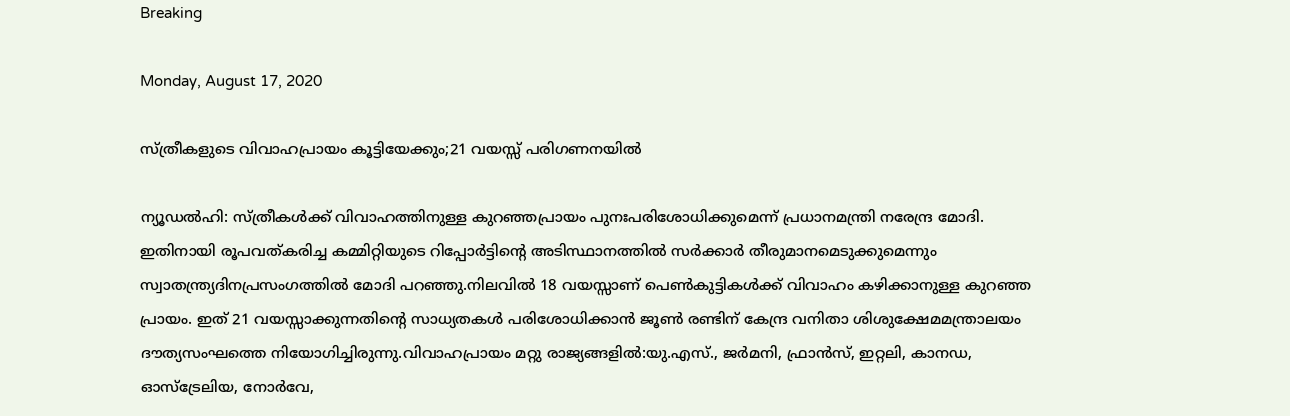Breaking

Monday, August 17, 2020

സ്ത്രീകളുടെ വിവാഹപ്രായം കൂട്ടിയേക്കും;21 വയസ്സ് പരിഗണനയിൽ

ന്യൂഡൽഹി: സ്ത്രീകൾക്ക് വിവാഹത്തിനുള്ള കുറഞ്ഞപ്രായം പുനഃപരിശോധിക്കുമെന്ന് പ്രധാനമന്ത്രി നരേന്ദ്ര മോദി. ഇതിനായി രൂപവത്കരിച്ച കമ്മിറ്റിയുടെ റിപ്പോർട്ടിന്റെ അടിസ്ഥാനത്തിൽ സർക്കാർ തീരുമാനമെടുക്കുമെന്നും സ്വാതന്ത്ര്യദിനപ്രസംഗത്തിൽ മോദി പറഞ്ഞു.നിലവിൽ 18 വയസ്സാണ് പെൺകുട്ടികൾക്ക് വിവാഹം കഴിക്കാനുള്ള കുറഞ്ഞ പ്രായം. ഇത് 21 വയസ്സാക്കുന്നതിന്റെ സാധ്യതകൾ പരിശോധിക്കാൻ ജൂൺ രണ്ടിന് കേന്ദ്ര വനിതാ ശിശുക്ഷേമമന്ത്രാലയം ദൗത്യസംഘത്തെ നിയോഗിച്ചിരുന്നു.വിവാഹപ്രായം മറ്റു രാജ്യങ്ങളിൽ:യു.എസ്., ജർമനി, ഫ്രാൻസ്, ഇറ്റലി, കാനഡ, ഓസ്‌ട്രേലിയ, നോർവേ,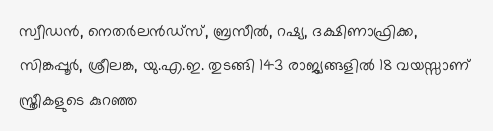സ്വീഡൻ, നെതർലൻഡ്‌സ്, ബ്രസീൽ, റഷ്യ, ദക്ഷിണാഫ്രിക്ക, സിങ്കപ്പൂർ, ശ്രീലങ്ക, യു.എ.ഇ. തുടങ്ങി 143 രാജ്യങ്ങളിൽ 18 വയസ്സാണ് സ്ത്രീകളുടെ കുറഞ്ഞ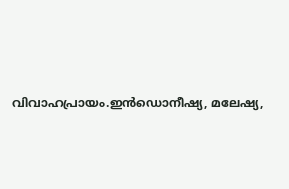വിവാഹപ്രായം.ഇൻഡൊനീഷ്യ, മലേഷ്യ,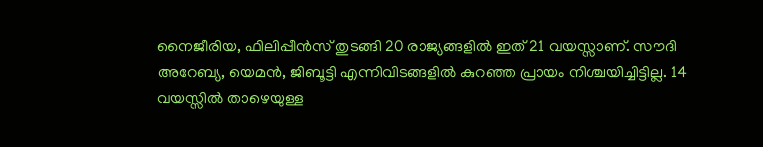നൈജീരിയ, ഫിലിപ്പീൻസ് തുടങ്ങി 20 രാജ്യങ്ങളിൽ ഇത് 21 വയസ്സാണ്. സൗദി അറേബ്യ, യെമൻ, ജിബൂട്ടി എന്നിവിടങ്ങളിൽ കുറഞ്ഞ പ്രായം നിശ്ചയിച്ചിട്ടില്ല. 14 വയസ്സിൽ താഴെയുള്ള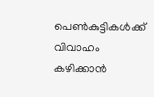പെൺകുട്ടികൾക്ക് വിവാഹം കഴിക്കാൻ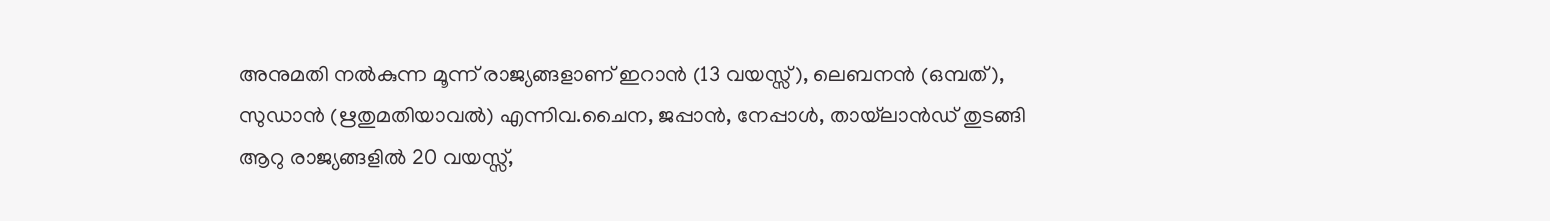അനുമതി നൽകുന്ന മൂന്ന് രാജ്യങ്ങളാണ് ഇറാൻ (13 വയസ്സ്), ലെബനൻ (ഒമ്പത്), സുഡാൻ (ഋതുമതിയാവൽ) എന്നിവ.ചൈന, ജപ്പാൻ, നേപ്പാൾ, തായ്‌ലാൻഡ് തുടങ്ങി ആറു രാജ്യങ്ങളിൽ 20 വയസ്സ്,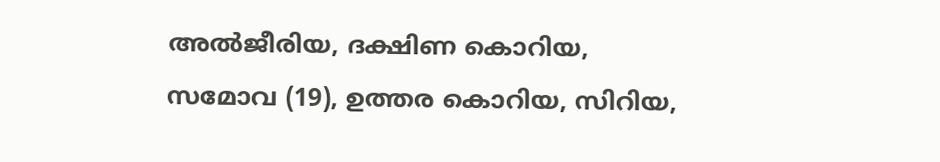അൽജീരിയ, ദക്ഷിണ കൊറിയ, സമോവ (19), ഉത്തര കൊറിയ, സിറിയ,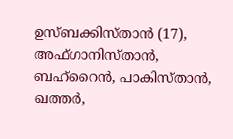ഉസ്ബക്കിസ്താൻ (17), അഫ്ഗാനിസ്താൻ, ബഹ്റൈൻ, പാകിസ്താൻ, ഖത്തർ,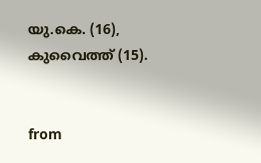യു.കെ. (16), കുവൈത്ത് (15).


from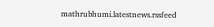mathrubhumi.latestnews.rssfeed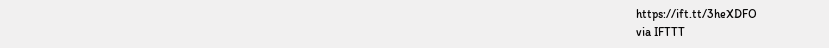https://ift.tt/3heXDFO
via IFTTT